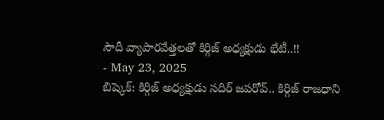సౌదీ వ్యాపారవేత్తలతో కిర్గిజ్ అధ్యక్షుడు భేటీ..!!
- May 23, 2025
బిష్కెక్: కిర్గిజ్ అధ్యక్షుడు సదిర్ జపరోవ్.. కిర్గిజ్ రాజధాని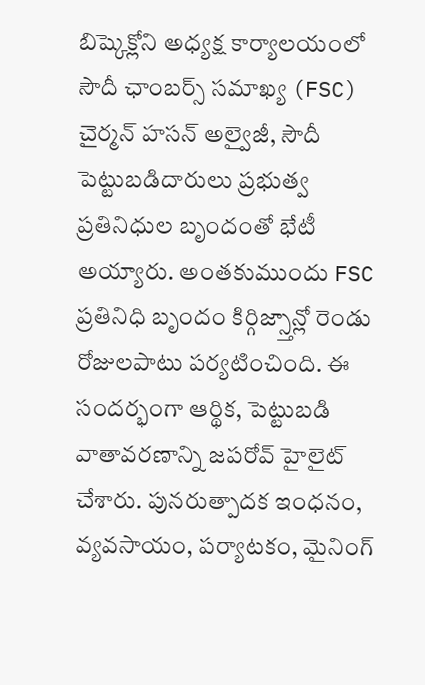బిష్కెక్లోని అధ్యక్ష కార్యాలయంలో సౌదీ ఛాంబర్స్ సమాఖ్య (FSC) చైర్మన్ హసన్ అల్వైజీ, సౌదీ పెట్టుబడిదారులు ప్రభుత్వ ప్రతినిధుల బృందంతో భేటీ అయ్యారు. అంతకుముందు FSC ప్రతినిధి బృందం కిర్గిజ్స్తాన్లో రెండు రోజులపాటు పర్యటించింది. ఈ సందర్భంగా ఆర్థిక, పెట్టుబడి వాతావరణాన్ని జపరోవ్ హైలైట్ చేశారు. పునరుత్పాదక ఇంధనం, వ్యవసాయం, పర్యాటకం, మైనింగ్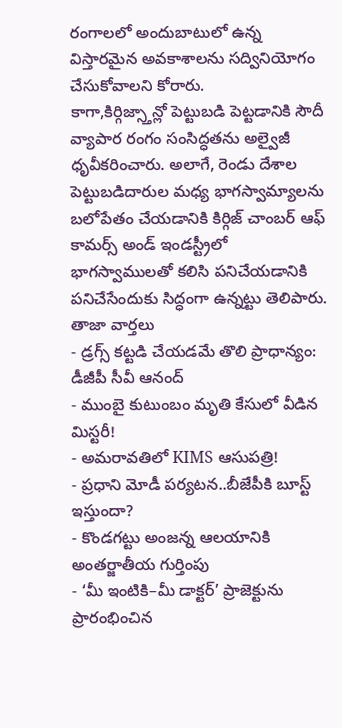రంగాలలో అందుబాటులో ఉన్న విస్తారమైన అవకాశాలను సద్వినియోగం చేసుకోవాలని కోరారు.
కాగా,కిర్గిజ్స్తాన్లో పెట్టుబడి పెట్టడానికి సౌదీ వ్యాపార రంగం సంసిద్ధతను అల్వైజీ ధృవీకరించారు. అలాగే, రెండు దేశాల పెట్టుబడిదారుల మధ్య భాగస్వామ్యాలను బలోపేతం చేయడానికి కిర్గిజ్ చాంబర్ ఆఫ్ కామర్స్ అండ్ ఇండస్ట్రీలో భాగస్వాములతో కలిసి పనిచేయడానికి పనిచేసేందుకు సిద్ధంగా ఉన్నట్టు తెలిపారు.
తాజా వార్తలు
- డ్రగ్స్ కట్టడి చేయడమే తొలి ప్రాధాన్యం: డీజీపీ సీవీ ఆనంద్
- ముంబై కుటుంబం మృతి కేసులో వీడిన మిస్టరీ!
- అమరావతిలో KIMS ఆసుపత్రి!
- ప్రధాని మోడీ పర్యటన..బీజేపీకి బూస్ట్ ఇస్తుందా?
- కొండగట్టు అంజన్న ఆలయానికి అంతర్జాతీయ గుర్తింపు
- ‘మీ ఇంటికి–మీ డాక్టర్’ ప్రాజెక్టును ప్రారంభించిన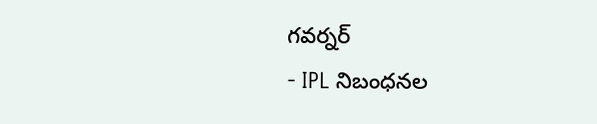గవర్నర్
- IPL నిబంధనల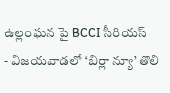ఉల్లంఘన పై BCCI సీరియస్
- విజయవాడలో ‘బిర్లా న్యూ’ తొలి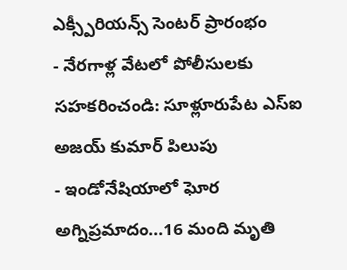ఎక్స్పీరియన్స్ సెంటర్ ప్రారంభం
- నేరగాళ్ల వేటలో పోలీసులకు సహకరించండి: సూళ్లూరుపేట ఎస్ఐ అజయ్ కుమార్ పిలుపు
- ఇండోనేషియాలో ఘోర అగ్నిప్రమాదం...16 మంది మృతి